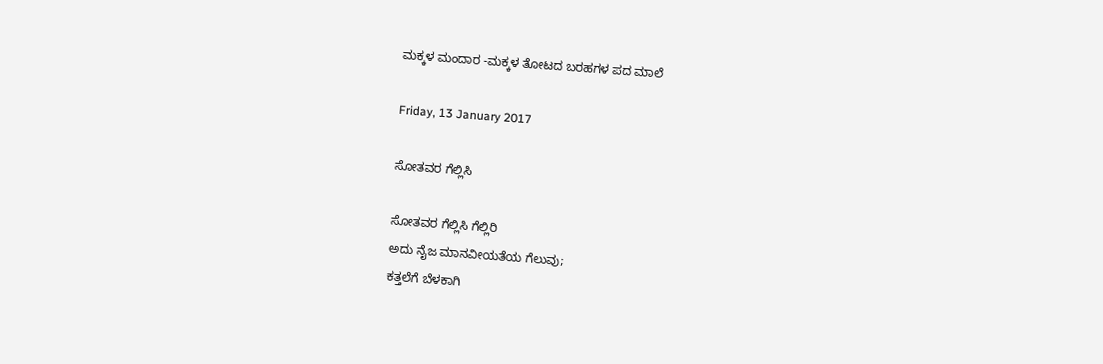ಮಕ್ಕಳ ಮಂದಾರ -ಮಕ್ಕಳ ತೋಟದ ಬರಹಗಳ ಪದ ಮಾಲೆ

Friday, 13 January 2017

ಸೋತವರ ಗೆಲ್ಲಿಸಿ

ಸೋತವರ ಗೆಲ್ಲಿಸಿ ಗೆಲ್ಲಿರಿ
ಅದು ನೈಜ ಮಾನವೀಯತೆಯ ಗೆಲುವು;
ಕತ್ತಲೆಗೆ ಬೆಳಕಾಗಿ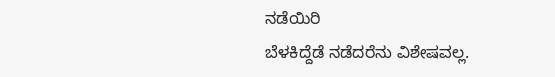ನಡೆಯಿರಿ
ಬೆಳಕಿದ್ದೆಡೆ ನಡೆದರೆನು ವಿಶೇಷವಲ್ಲ.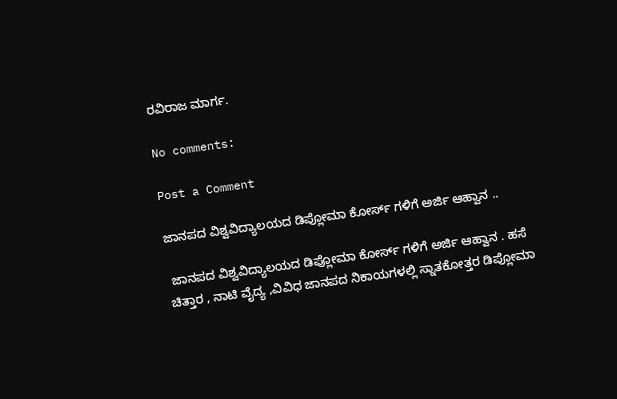ರವಿರಾಜ ಮಾರ್ಗ.

No comments:

Post a Comment

ಜಾನಪದ ವಿಶ್ವವಿದ್ಯಾಲಯದ ಡಿಪ್ಲೋಮಾ ಕೋರ್ಸ್ ಗಳಿಗೆ ಅರ್ಜಿ ಆಹ್ವಾನ ..

 ಜಾನಪದ ವಿಶ್ವವಿದ್ಯಾಲಯದ ಡಿಪ್ಲೋಮಾ ಕೋರ್ಸ್ ಗಳಿಗೆ ಅರ್ಜಿ ಆಹ್ವಾನ . ಹಸೆ ಚಿತ್ತಾರ , ನಾಟಿ ವೈದ್ಯ ,ವಿವಿಧ ಜಾನಪದ ನಿಕಾಯಗಳಲ್ಲಿ ಸ್ನಾತಕೋತ್ತರ ಡಿಪ್ಲೋಮಾ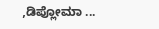,ಡಿಪ್ಲೋಮಾ ...